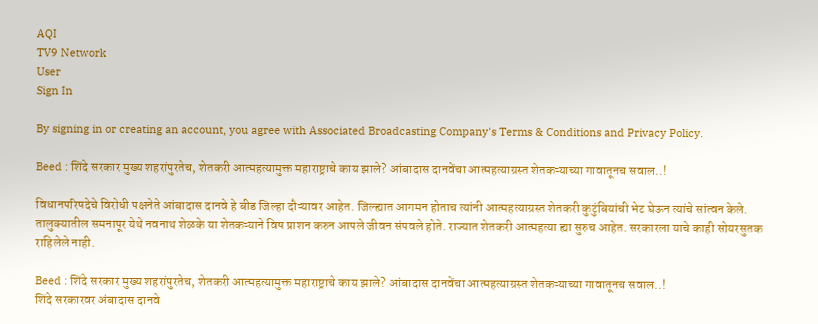AQI
TV9 Network
User
Sign In

By signing in or creating an account, you agree with Associated Broadcasting Company's Terms & Conditions and Privacy Policy.

Beed : शिंदे सरकार मुख्य शहरांपुरतेच, शेतकरी आत्महत्यामुक्त महाराष्ट्राचे काय झाले? आंबादास दानवेंचा आत्महत्याग्रस्त शेतकऱ्याच्या गावातूनच सवाल..!

विधानपरिषदेचे विरोधी पक्षनेते आंबादास दानवे हे बीड जिल्हा दौऱ्यावर आहेत. जिल्ह्यात आगमन होताच त्यांनी आत्महत्याग्रस्त शेतकरी कुटुंबियांची भेट घेऊन त्यांचे सांत्वन केले. तालुक्यातील समनापूर येथे नवनाथ शेळके या शेतकऱ्याने विष प्राशन करुन आपले जीवन संपवले होते. राज्यात शेतकरी आत्महत्या ह्या सुरुच आहेत. सरकारला याचे काही सोयरसुतक राहिलेले नाही.

Beed : शिंदे सरकार मुख्य शहरांपुरतेच, शेतकरी आत्महत्यामुक्त महाराष्ट्राचे काय झाले? आंबादास दानवेंचा आत्महत्याग्रस्त शेतकऱ्याच्या गावातूनच सवाल..!
शिंदे सरकारवर अंबादास दानवे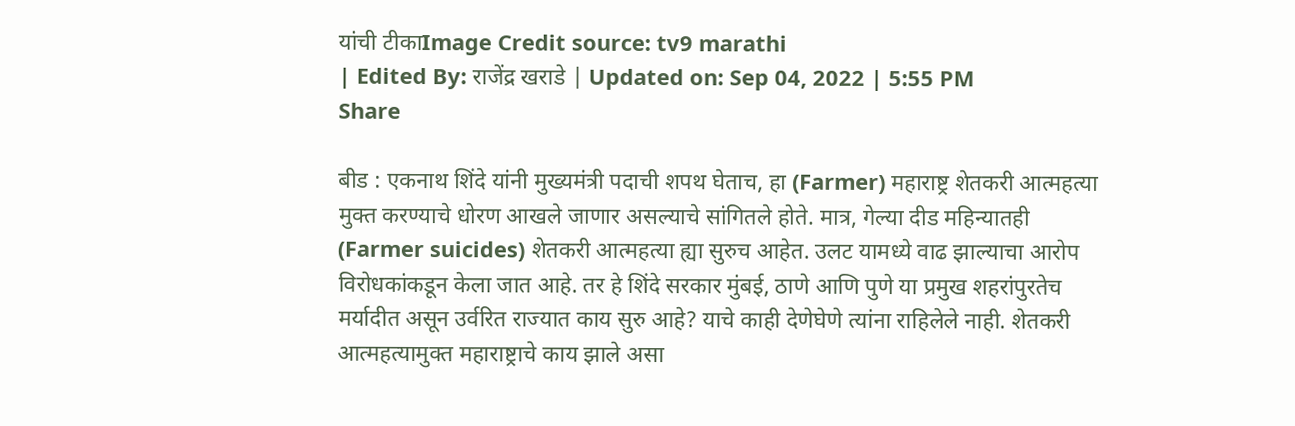यांची टीकाImage Credit source: tv9 marathi
| Edited By: राजेंद्र खराडे | Updated on: Sep 04, 2022 | 5:55 PM
Share

बीड : एकनाथ शिंदे यांनी मुख्यमंत्री पदाची शपथ घेताच, हा (Farmer) महाराष्ट्र शेतकरी आत्महत्या मुक्त करण्याचे धोरण आखले जाणार असल्याचे सांगितले होते. मात्र, गेल्या दीड महिन्यातही (Farmer suicides) शेतकरी आत्महत्या ह्या सुरुच आहेत. उलट यामध्ये वाढ झाल्याचा आरोप विरोधकांकडून केला जात आहे. तर हे शिंदे सरकार मुंबई, ठाणे आणि पुणे या प्रमुख शहरांपुरतेच मर्यादीत असून उर्वरित राज्यात काय सुरु आहे? याचे काही देणेघेणे त्यांना राहिलेले नाही. शेतकरी आत्महत्यामुक्त महाराष्ट्राचे काय झाले असा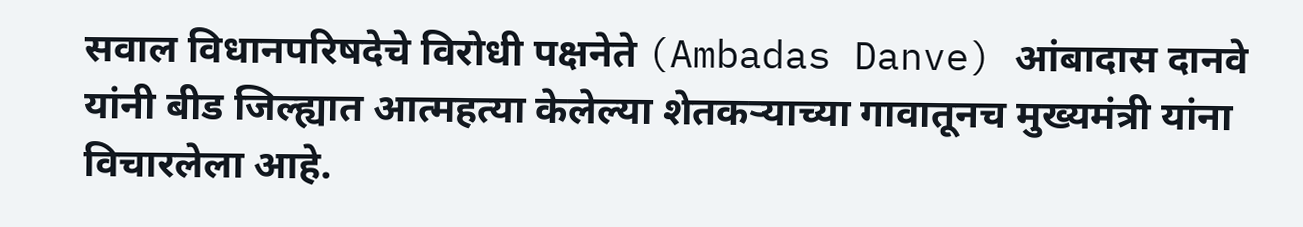सवाल विधानपरिषदेचे विरोधी पक्षनेते (Ambadas Danve) आंबादास दानवे यांनी बीड जिल्ह्यात आत्महत्या केलेल्या शेतकऱ्याच्या गावातूनच मुख्यमंत्री यांना विचारलेला आहे.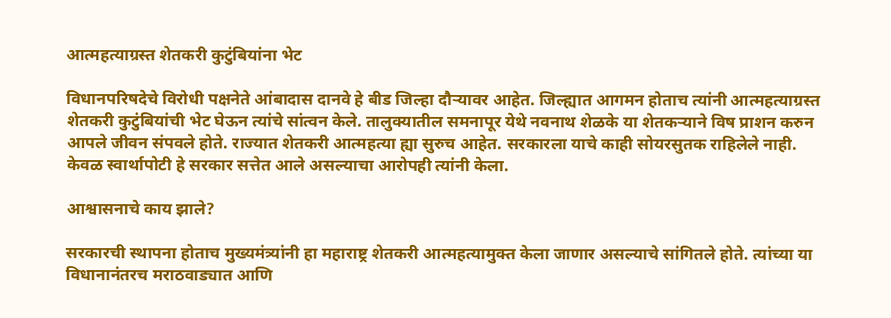आत्महत्याग्रस्त शेतकरी कुटुंबियांना भेट

विधानपरिषदेचे विरोधी पक्षनेते आंबादास दानवे हे बीड जिल्हा दौऱ्यावर आहेत. जिल्ह्यात आगमन होताच त्यांनी आत्महत्याग्रस्त शेतकरी कुटुंबियांची भेट घेऊन त्यांचे सांत्वन केले. तालुक्यातील समनापूर येथे नवनाथ शेळके या शेतकऱ्याने विष प्राशन करुन आपले जीवन संपवले होते. राज्यात शेतकरी आत्महत्या ह्या सुरुच आहेत. सरकारला याचे काही सोयरसुतक राहिलेले नाही. केवळ स्वार्थापोटी हे सरकार सत्तेत आले असल्याचा आरोपही त्यांनी केला.

आश्वासनाचे काय झाले?

सरकारची स्थापना होताच मुख्यमंत्र्यांनी हा महाराष्ट्र शेतकरी आत्महत्यामुक्त केला जाणार असल्याचे सांगितले होते. त्यांच्या या विधानानंतरच मराठवाड्यात आणि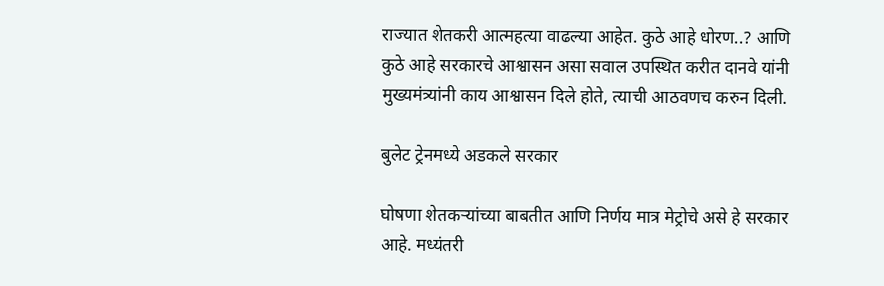राज्यात शेतकरी आत्महत्या वाढल्या आहेत. कुठे आहे धोरण..? आणि कुठे आहे सरकारचे आश्वासन असा सवाल उपस्थित करीत दानवे यांनी मुख्यमंत्र्यांनी काय आश्वासन दिले होते, त्याची आठवणच करुन दिली.

बुलेट ट्रेनमध्ये अडकले सरकार

घोषणा शेतकऱ्यांच्या बाबतीत आणि निर्णय मात्र मेट्रोचे असे हे सरकार आहे. मध्यंतरी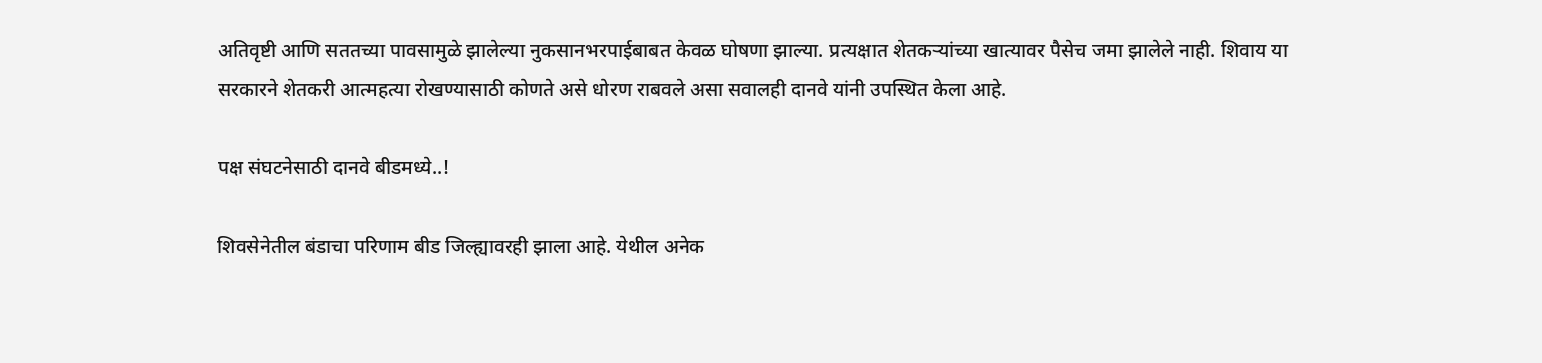अतिवृष्टी आणि सततच्या पावसामुळे झालेल्या नुकसानभरपाईबाबत केवळ घोषणा झाल्या. प्रत्यक्षात शेतकऱ्यांच्या खात्यावर पैसेच जमा झालेले नाही. शिवाय या सरकारने शेतकरी आत्महत्या रोखण्यासाठी कोणते असे धोरण राबवले असा सवालही दानवे यांनी उपस्थित केला आहे.

पक्ष संघटनेसाठी दानवे बीडमध्ये..!

शिवसेनेतील बंडाचा परिणाम बीड जिल्ह्यावरही झाला आहे. येथील अनेक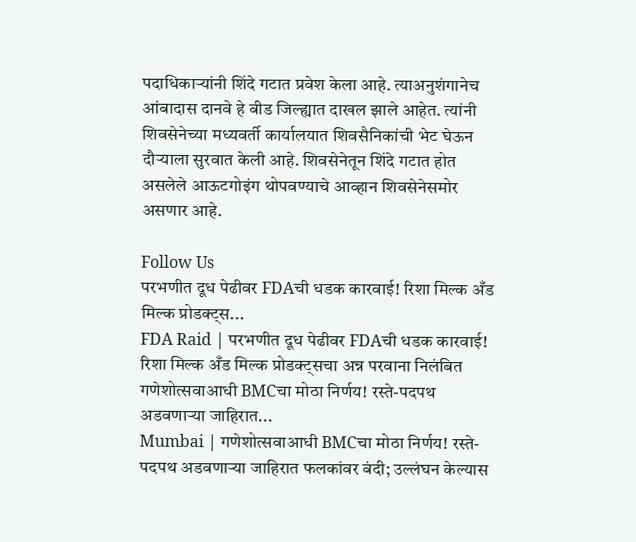पदाधिकाऱ्यांनी शिंदे गटात प्रवेश केला आहे. त्याअनुशंगानेच आंबादास दानवे हे बीड जिल्ह्यात दाखल झाले आहेत. त्यांनी शिवसेनेच्या मध्यवर्ती कार्यालयात शिवसैनिकांची भेट घेऊन दौऱ्याला सुरवात केली आहे. शिवसेनेतून शिंदे गटात होत असलेले आऊटगोइंग थोपवण्याचे आव्हान शिवसेनेसमोर असणार आहे.

Follow Us
परभणीत दूध पेढीवर FDAची धडक कारवाई! रिशा मिल्क अँड मिल्क प्रोडक्ट्स...
FDA Raid | परभणीत दूध पेढीवर FDAची धडक कारवाई! रिशा मिल्क अँड मिल्क प्रोडक्ट्सचा अन्न परवाना निलंबित
गणेशोत्सवाआधी BMCचा मोठा निर्णय! रस्ते-पदपथ अडवणाऱ्या जाहिरात...
Mumbai | गणेशोत्सवाआधी BMCचा मोठा निर्णय! रस्ते-पदपथ अडवणाऱ्या जाहिरात फलकांवर बंदी; उल्लंघन केल्यास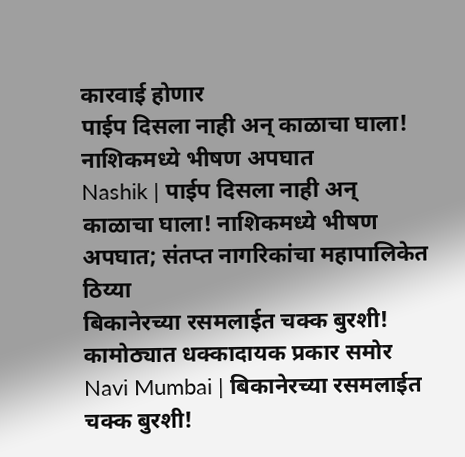कारवाई होणार
पाईप दिसला नाही अन् काळाचा घाला! नाशिकमध्ये भीषण अपघात
Nashik | पाईप दिसला नाही अन् काळाचा घाला! नाशिकमध्ये भीषण अपघात; संतप्त नागरिकांचा महापालिकेत ठिय्या
बिकानेरच्या रसमलाईत चक्क बुरशी! कामोठ्यात धक्कादायक प्रकार समोर
Navi Mumbai | बिकानेरच्या रसमलाईत चक्क बुरशी!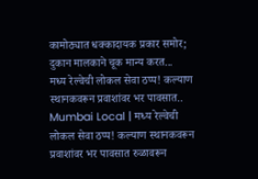कामोठ्यात धक्कादायक प्रकार समोर; दुकान मालकाने चूक मान्य करत...
मध्य रेल्वेची लोकल सेवा ठप्प! कल्याण स्थानकवरून प्रवाशांवर भर पावसात..
Mumbai Local | मध्य रेल्वेची लोकल सेवा ठप्प! कल्याण स्थानकवरून प्रवाशांवर भर पावसात रुळावरून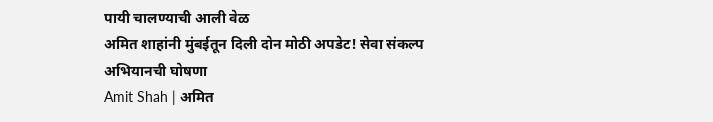पायी चालण्याची आली वेळ
अमित शाहांनी मुंबईतून दिली दोन मोठी अपडेट! सेवा संकल्प अभियानची घोषणा
Amit Shah | अमित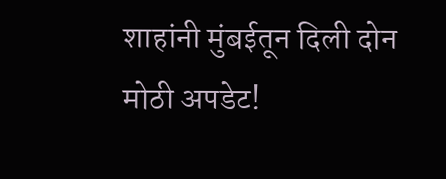शाहांनी मुंबईतून दिली दोन मोठी अपडेट!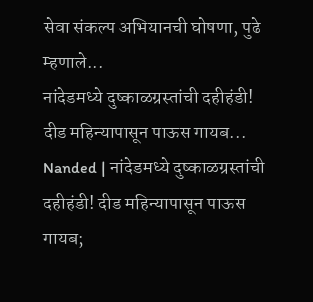सेवा संकल्प अभियानची घोषणा, पुढे म्हणाले...
नांदेडमध्ये दुष्काळग्रस्तांची दहीहंडी! दीड महिन्यापासून पाऊस गायब...
Nanded | नांदेडमध्ये दुष्काळग्रस्तांची दहीहंडी! दीड महिन्यापासून पाऊस गायब;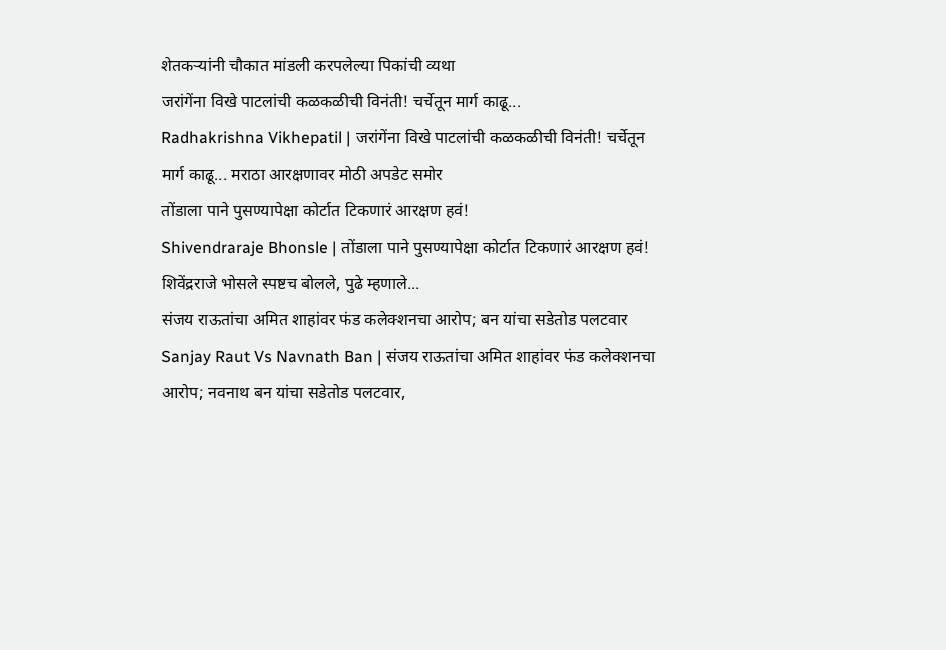शेतकऱ्यांनी चौकात मांडली करपलेल्या पिकांची व्यथा
जरांगेंना विखे पाटलांची कळकळीची विनंती! चर्चेतून मार्ग काढू...
Radhakrishna Vikhepatil | जरांगेंना विखे पाटलांची कळकळीची विनंती! चर्चेतून मार्ग काढू... मराठा आरक्षणावर मोठी अपडेट समोर
तोंडाला पाने पुसण्यापेक्षा कोर्टात टिकणारं आरक्षण हवं!
Shivendraraje Bhonsle | तोंडाला पाने पुसण्यापेक्षा कोर्टात टिकणारं आरक्षण हवं! शिवेंद्रराजे भोसले स्पष्टच बोलले, पुढे म्हणाले...
संजय राऊतांचा अमित शाहांवर फंड कलेक्शनचा आरोप; बन यांचा सडेतोड पलटवार
Sanjay Raut Vs Navnath Ban | संजय राऊतांचा अमित शाहांवर फंड कलेक्शनचा आरोप; नवनाथ बन यांचा सडेतोड पलटवार,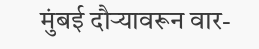मुंबई दौऱ्यावरून वार-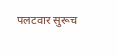पलटवार सुरूच